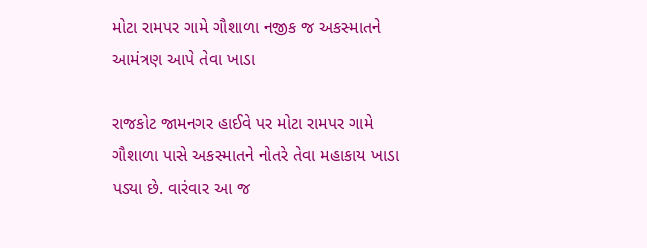મોટા રામપર ગામે ગૌશાળા નજીક જ અકસ્માતને આમંત્રણ આપે તેવા ખાડા

રાજકોટ જામનગર હાઈવે પર મોટા રામપર ગામે ગૌશાળા પાસે અકસ્માતને નોતરે તેવા મહાકાય ખાડા પડ્યા છે. વારંવાર આ જ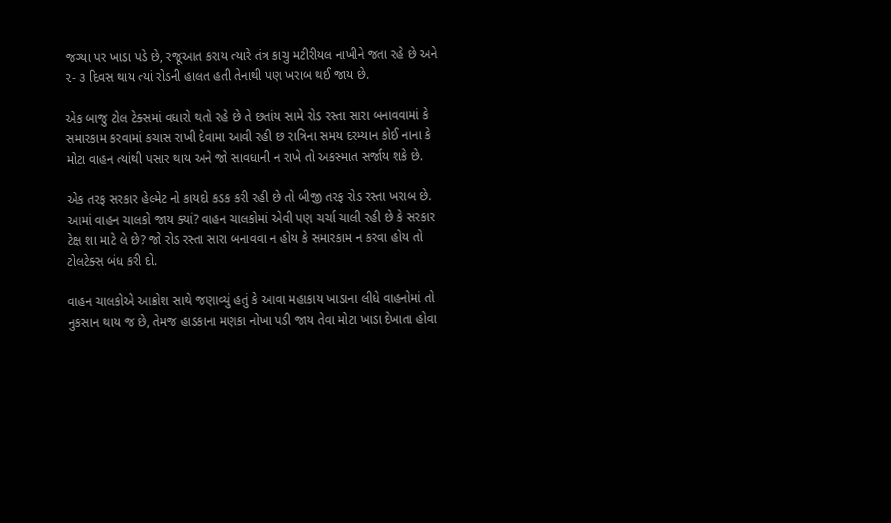જગ્યા પર ખાડા પડે છે, રજૂઆત કરાય ત્યારે તંત્ર કાચુ મટીરીયલ નાખીને જતા રહે છે અને ૨- ૩ દિવસ થાય ત્યાં રોડની હાલત હતી તેનાથી પણ ખરાબ થઈ જાય છે.

એક બાજુ ટોલ ટેક્સમાં વધારો થતો રહે છે તે છતાંય સામે રોડ રસ્તા સારા બનાવવામાં કે સમારકામ કરવામાં કચાસ રાખી દેવામા આવી રહી છ રાત્રિના સમય દરમ્યાન કોઈ નાના કે મોટા વાહન ત્યાંથી પસાર થાય અને જો સાવધાની ન રાખે તો અકસ્માત સર્જાય શકે છે.

એક તરફ સરકાર હેલ્મેટ નો કાયદો કડક કરી રહી છે તો બીજી તરફ રોડ રસ્તા ખરાબ છે. આમાં વાહન ચાલકો જાય ક્યાં? વાહન ચાલકોમાં એવી પણ ચર્ચા ચાલી રહી છે કે સરકાર ટેક્ષ શા માટે લે છે? જો રોડ રસ્તા સારા બનાવવા ન હોય કે સમારકામ ન કરવા હોય તો ટોલટેક્સ બંધ કરી દો.

વાહન ચાલકોએ આક્રોશ સાથે જણાવ્યું હતું કે આવા મહાકાય ખાડાના લીધે વાહનોમાં તો નુકસાન થાય જ છે, તેમજ હાડકાના મણકા નોખા પડી જાય તેવા મોટા ખાડા દેખાતા હોવા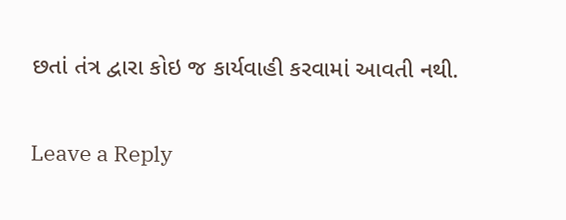છતાં તંત્ર દ્વારા કોઇ જ કાર્યવાહી કરવામાં આવતી નથી.

Leave a Reply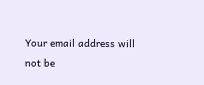Your email address will not be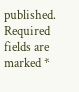published. Required fields are marked *